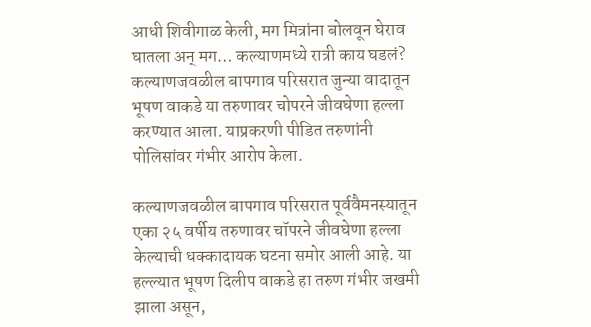आधी शिवीगाळ केली, मग मित्रांना बोलवून घेराव घातला अन् मग… कल्याणमध्ये रात्री काय घडलं?
कल्याणजवळील बापगाव परिसरात जुन्या वादातून भूषण वाकडे या तरुणावर चोपरने जीवघेणा हल्ला करण्यात आला. याप्रकरणी पीडित तरुणांनी पोलिसांवर गंभीर आरोप केला.

कल्याणजवळील बापगाव परिसरात पूर्ववैमनस्यातून एका २५ वर्षीय तरुणावर चॉपरने जीवघेणा हल्ला केल्याची धक्कादायक घटना समोर आली आहे. या हल्ल्यात भूषण दिलीप वाकडे हा तरुण गंभीर जखमी झाला असून,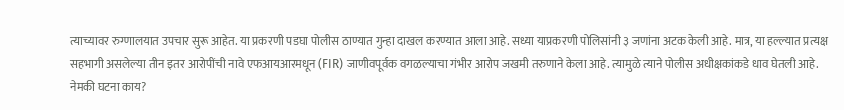त्याच्यावर रुग्णालयात उपचार सुरू आहेत. या प्रकरणी पडघा पोलीस ठाण्यात गुन्हा दाखल करण्यात आला आहे. सध्या याप्रकरणी पोलिसांनी ३ जणांना अटक केली आहे. मात्र, या हल्ल्यात प्रत्यक्ष सहभागी असलेल्या तीन इतर आरोपींची नावे एफआयआरमधून (FIR) जाणीवपूर्वक वगळल्याचा गंभीर आरोप जखमी तरुणाने केला आहे. त्यामुळे त्याने पोलीस अधीक्षकांकडे धाव घेतली आहे.
नेमकी घटना काय?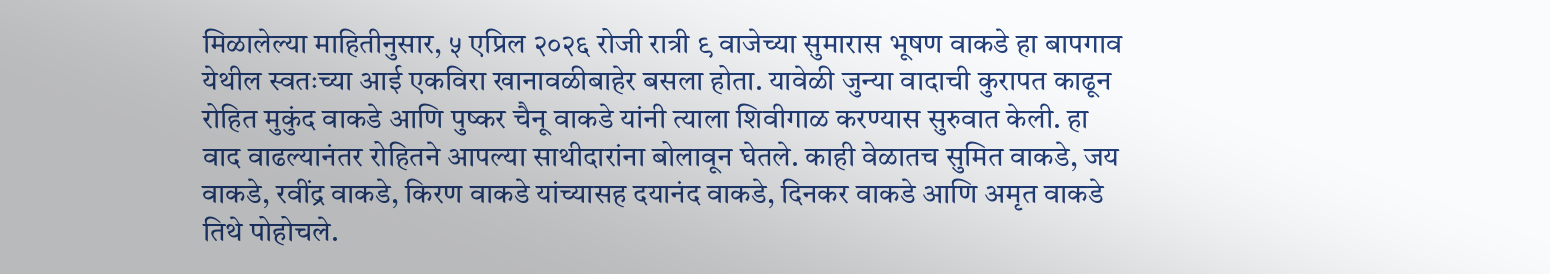मिळालेल्या माहितीनुसार, ५ एप्रिल २०२६ रोजी रात्री ९ वाजेच्या सुमारास भूषण वाकडे हा बापगाव येथील स्वतःच्या आई एकविरा खानावळीबाहेर बसला होता. यावेळी जुन्या वादाची कुरापत काढून रोहित मुकुंद वाकडे आणि पुष्कर चैनू वाकडे यांनी त्याला शिवीगाळ करण्यास सुरुवात केली. हा वाद वाढल्यानंतर रोहितने आपल्या साथीदारांना बोलावून घेतले. काही वेळातच सुमित वाकडे, जय वाकडे, रवींद्र वाकडे, किरण वाकडे यांच्यासह दयानंद वाकडे, दिनकर वाकडे आणि अमृत वाकडे तिथे पोहोचले.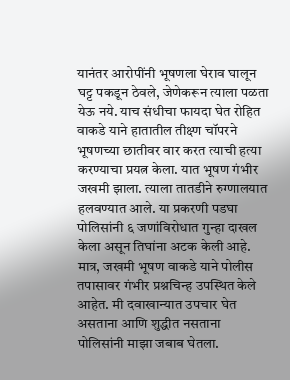यानंतर आरोपींनी भूषणला घेराव घालून घट्ट पकडून ठेवले, जेणेकरून त्याला पळता येऊ नये. याच संधीचा फायदा घेत रोहित वाकडे याने हातातील तीक्ष्ण चॉपरने भूषणच्या छातीवर वार करत त्याची हत्या करण्याचा प्रयत्न केला. यात भूषण गंभीर जखमी झाला. त्याला तातडीने रुग्णालयात हलवण्यात आले. या प्रकरणी पडघा पोलिसांनी ६ जणांविरोधात गुन्हा दाखल केला असून तिघांना अटक केली आहे.
मात्र, जखमी भूषण वाकडे याने पोलीस तपासावर गंभीर प्रश्नचिन्ह उपस्थित केले आहेत. मी दवाखान्यात उपचार घेत असताना आणि शुद्धीत नसताना पोलिसांनी माझा जबाब घेतला.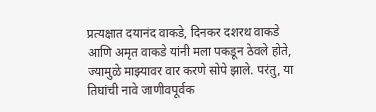प्रत्यक्षात दयानंद वाकडे, दिनकर दशरथ वाकडे आणि अमृत वाकडे यांनी मला पकडून ठेवले होते, ज्यामुळे माझ्यावर वार करणे सोपे झाले. परंतु, या तिघांची नावे जाणीवपूर्वक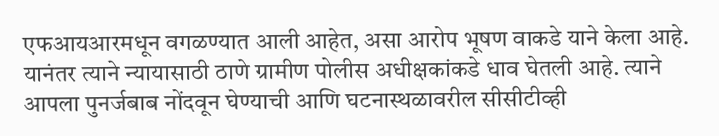एफआयआरमधून वगळण्यात आली आहेत, असा आरोप भूषण वाकडे याने केला आहे.
यानंतर त्याने न्यायासाठी ठाणे ग्रामीण पोलीस अधीक्षकांकडे धाव घेतली आहे. त्याने आपला पुनर्जबाब नोंदवून घेण्याची आणि घटनास्थळावरील सीसीटीव्ही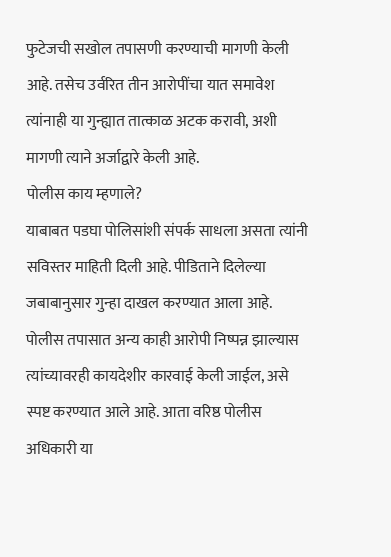फुटेजची सखोल तपासणी करण्याची मागणी केली आहे. तसेच उर्वरित तीन आरोपींचा यात समावेश त्यांनाही या गुन्ह्यात तात्काळ अटक करावी, अशी मागणी त्याने अर्जाद्वारे केली आहे.
पोलीस काय म्हणाले?
याबाबत पडघा पोलिसांशी संपर्क साधला असता त्यांनी सविस्तर माहिती दिली आहे. पीडिताने दिलेल्या जबाबानुसार गुन्हा दाखल करण्यात आला आहे. पोलीस तपासात अन्य काही आरोपी निष्पन्न झाल्यास त्यांच्यावरही कायदेशीर कारवाई केली जाईल, असे स्पष्ट करण्यात आले आहे. आता वरिष्ठ पोलीस अधिकारी या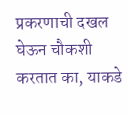प्रकरणाची दखल घेऊन चौकशी करतात का, याकडे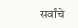सर्वांचे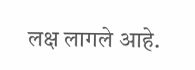लक्ष लागले आहे.